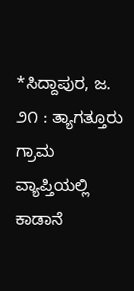*ಸಿದ್ದಾಪುರ, ಜ. ೨೧ : ತ್ಯಾಗತ್ತೂರು ಗ್ರಾಮ ವ್ಯಾಪ್ತಿಯಲ್ಲಿ ಕಾಡಾನೆ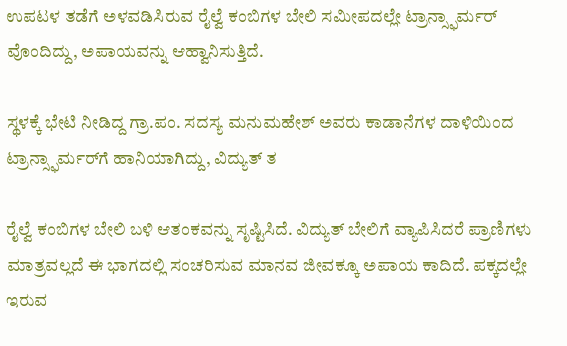ಉಪಟಳ ತಡೆಗೆ ಅಳವಡಿಸಿರುವ ರೈಲ್ವೆ ಕಂಬಿಗಳ ಬೇಲಿ ಸಮೀಪದಲ್ಲೇ ಟ್ರಾನ್ಸ್ಫಾರ್ಮರ್ ವೊಂದಿದ್ದು, ಅಪಾಯವನ್ನು ಆಹ್ವಾನಿಸುತ್ತಿದೆ.

ಸ್ಥಳಕ್ಕೆ ಭೇಟಿ ನೀಡಿದ್ದ ಗ್ರಾ.ಪಂ. ಸದಸ್ಯ ಮನುಮಹೇಶ್ ಅವರು ಕಾಡಾನೆಗಳ ದಾಳಿಯಿಂದ ಟ್ರಾನ್ಸ್ಫಾರ್ಮರ್‌ಗೆ ಹಾನಿಯಾಗಿದ್ದು, ವಿದ್ಯುತ್ ತ

ರೈಲ್ವೆ ಕಂಬಿಗಳ ಬೇಲಿ ಬಳಿ ಆತಂಕವನ್ನು ಸೃಷ್ಟಿಸಿದೆ. ವಿದ್ಯುತ್ ಬೇಲಿಗೆ ವ್ಯಾಪಿಸಿದರೆ ಪ್ರಾಣಿಗಳು ಮಾತ್ರವಲ್ಲದೆ ಈ ಭಾಗದಲ್ಲಿ ಸಂಚರಿಸುವ ಮಾನವ ಜೀವಕ್ಕೂ ಅಪಾಯ ಕಾದಿದೆ. ಪಕ್ಕದಲ್ಲೇ ಇರುವ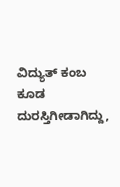ವಿದ್ಯುತ್ ಕಂಬ ಕೂಡ ದುರಸ್ತಿಗೀಡಾಗಿದ್ದು,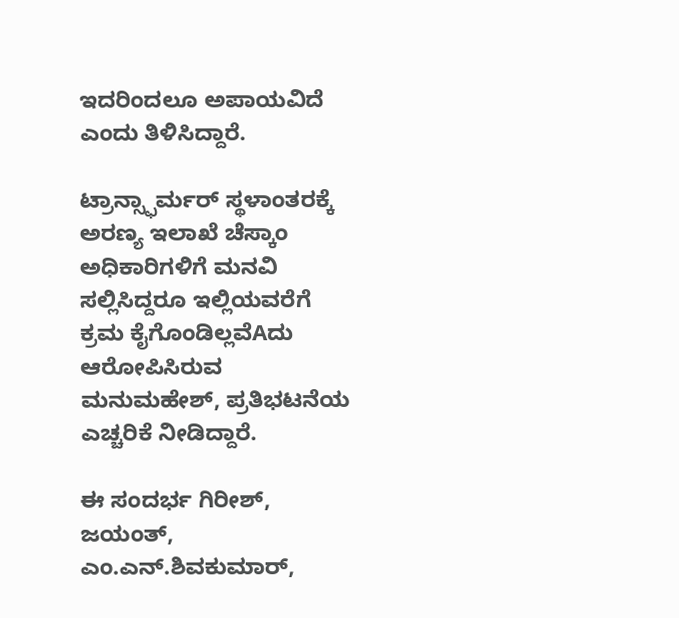ಇದರಿಂದಲೂ ಅಪಾಯವಿದೆ ಎಂದು ತಿಳಿಸಿದ್ದಾರೆ.

ಟ್ರಾನ್ಸ್ಫಾರ್ಮರ್ ಸ್ಥಳಾಂತರಕ್ಕೆ ಅರಣ್ಯ ಇಲಾಖೆ ಚೆಸ್ಕಾಂ ಅಧಿಕಾರಿಗಳಿಗೆ ಮನವಿ ಸಲ್ಲಿಸಿದ್ದರೂ ಇಲ್ಲಿಯವರೆಗೆ ಕ್ರಮ ಕೈಗೊಂಡಿಲ್ಲವೆAದು ಆರೋಪಿಸಿರುವ ಮನುಮಹೇಶ್, ಪ್ರತಿಭಟನೆಯ ಎಚ್ಚರಿಕೆ ನೀಡಿದ್ದಾರೆ.

ಈ ಸಂದರ್ಭ ಗಿರೀಶ್, ಜಯಂತ್, ಎಂ.ಎನ್.ಶಿವಕುಮಾರ್,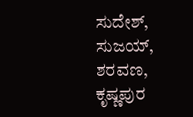ಸುದೇಶ್, ಸುಜಯ್, ಶರವಣ, ಕೃಷ್ಣಪುರ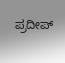ಪ್ರದೀಪ್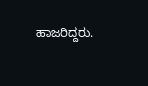ಹಾಜರಿದ್ದರು.